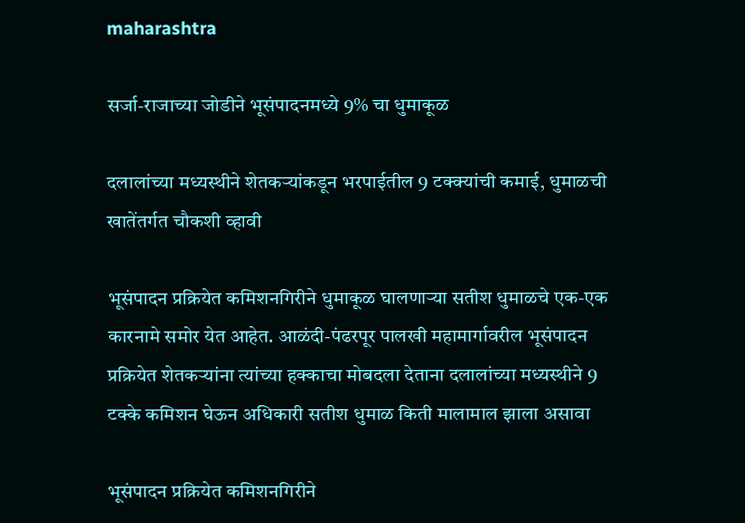maharashtra

सर्जा-राजाच्या जोडीने भूसंपादनमध्ये 9% चा धुमाकूळ

दलालांच्या मध्यस्थीने शेतकर्‍यांकडून भरपाईतील 9 टक्क्यांची कमाई, धुमाळची खातेंतर्गत चौकशी व्हावी

भूसंपादन प्रक्रियेत कमिशनगिरीने धुमाकूळ घालणाऱ्या सतीश धुमाळचे एक-एक कारनामे समोर येत आहेत. आळंदी-पंढरपूर पालखी महामार्गावरील भूसंपादन प्रक्रियेत शेतकर्‍यांना त्यांच्या हक्काचा मोबदला देताना दलालांच्या मध्यस्थीने 9 टक्के कमिशन घेऊन अधिकारी सतीश धुमाळ किती मालामाल झाला असावा

भूसंपादन प्रक्रियेत कमिशनगिरीने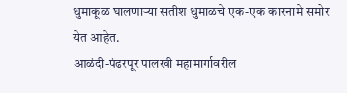धुमाकूळ घालणाऱ्या सतीश धुमाळचे एक-एक कारनामे समोर येत आहेत.
आळंदी-पंढरपूर पालखी महामार्गावरील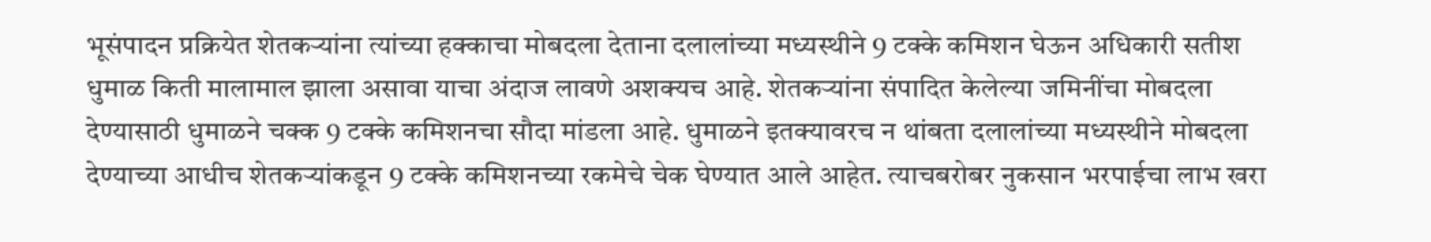भूसंपादन प्रक्रियेत शेतकर्‍यांना त्यांच्या हक्काचा मोबदला देताना दलालांच्या मध्यस्थीने 9 टक्के कमिशन घेऊन अधिकारी सतीश धुमाळ किती मालामाल झाला असावा याचा अंदाज लावणे अशक्यच आहे. शेतकर्‍यांना संपादित केलेल्या जमिनींचा मोबदला देण्यासाठी धुमाळने चक्क 9 टक्के कमिशनचा सौदा मांडला आहे. धुमाळने इतक्यावरच न थांबता दलालांच्या मध्यस्थीने मोबदला देण्याच्या आधीच शेतकर्‍यांकडून 9 टक्के कमिशनच्या रकमेचे चेक घेण्यात आले आहेत. त्याचबरोबर नुकसान भरपाईचा लाभ खरा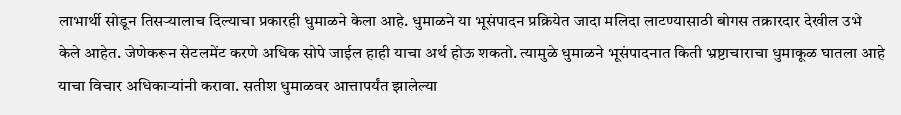लाभार्थी सोडून तिसर्‍यालाच दिल्याचा प्रकारही धुमाळने केला आहे. धुमाळने या भूसंपादन प्रक्रियेत जादा मलिदा लाटण्यासाठी बोगस तक्रारदार देखील उभे केले आहेत. जेणेकरून सेटलमेंट करणे अधिक सोपे जाईल हाही याचा अर्थ होऊ शकतो. त्यामुळे धुमाळने भूसंपादनात किती भ्रष्टाचाराचा धुमाकूळ घातला आहे याचा विचार अधिकार्‍यांनी करावा. सतीश धुमाळवर आत्तापर्यंत झालेल्या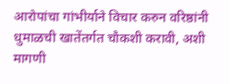आरोपांचा गांभीर्याने विचार करुन वरिष्ठांनी धुमाळची खातेंतर्गत चौकशी करावी, अशी मागणी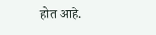होत आहे.